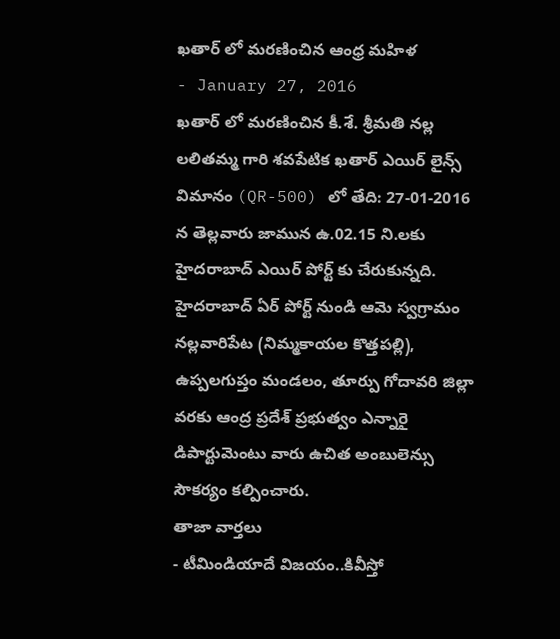ఖతార్ లో మరణించిన ఆంధ్ర మహిళ
- January 27, 2016
ఖతార్ లో మరణించిన కీ.శే. శ్రీమతి నల్ల లలితమ్మ గారి శవపేటిక ఖతార్ ఎయిర్ లైన్స్ విమానం (QR-500) లో తేది: 27-01-2016 న తెల్లవారు జామున ఉ.02.15 ని.లకు హైదరాబాద్ ఎయిర్ పోర్ట్ కు చేరుకున్నది. హైదరాబాద్ ఏర్ పోర్ట్ నుండి ఆమె స్వగ్రామం నల్లవారిపేట (నిమ్మకాయల కొత్తపల్లి), ఉప్పలగుప్తం మండలం, తూర్పు గోదావరి జిల్లా వరకు ఆంద్ర ప్రదేశ్ ప్రభుత్వం ఎన్నారై డిపార్టుమెంటు వారు ఉచిత అంబులెన్సు సౌకర్యం కల్పించారు.
తాజా వార్తలు
- టీమిండియాదే విజయం..కివీస్తో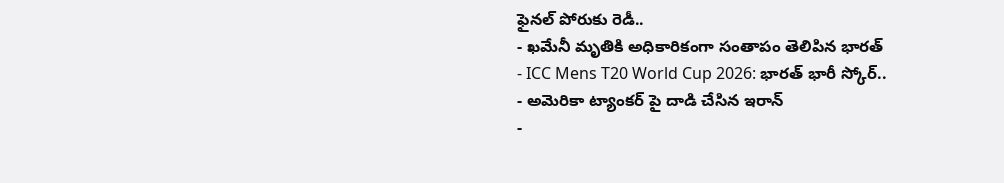ఫైనల్ పోరుకు రెడీ..
- ఖమేనీ మృతికి అధికారికంగా సంతాపం తెలిపిన భారత్
- ICC Mens T20 World Cup 2026: భారత్ భారీ స్కోర్..
- అమెరికా ట్యాంకర్ పై దాడి చేసిన ఇరాన్
-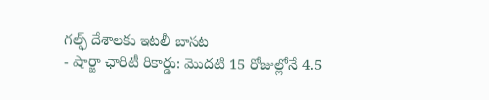గల్ఫ్ దేశాలకు ఇటలీ బాసట
- షార్జా ఛారిటీ రికార్డు: మొదటి 15 రోజుల్లోనే 4.5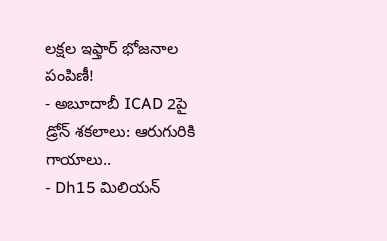లక్షల ఇఫ్తార్ భోజనాల పంపిణీ!
- అబూదాబీ ICAD 2పై డ్రోన్ శకలాలు: ఆరుగురికి గాయాలు..
- Dh15 మిలియన్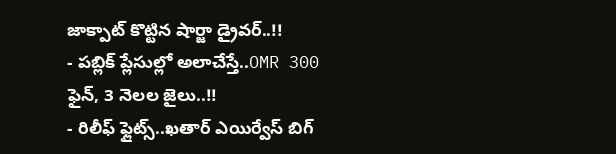జాక్పాట్ కొట్టిన షార్జా డ్రైవర్..!!
- పబ్లిక్ ప్లేసుల్లో అలాచేస్తే..OMR 300 ఫైన్, 3 నెలల జైలు..!!
- రిలీఫ్ ఫ్లైట్స్..ఖతార్ ఎయిర్వేస్ బిగ్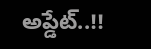అప్డేట్..!!